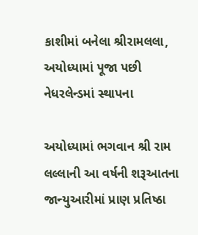કાશીમાં બનેલા શ્રીરામલલા, અયોધ્યામાં પૂજા પછી નેધરલેન્ડમાં સ્થાપના

અયોધ્યામાં ભગવાન શ્રી રામ લલ્લાની આ વર્ષની શરૂઆતના જાન્યુઆરીમાં પ્રાણ પ્રતિષ્ઠા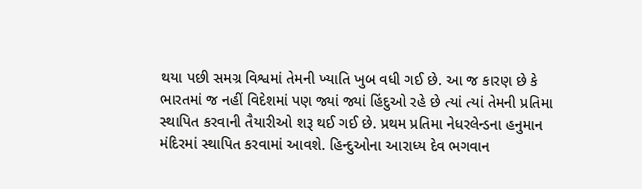થયા પછી સમગ્ર વિશ્વમાં તેમની ખ્યાતિ ખુબ વધી ગઈ છે. આ જ કારણ છે કે ભારતમાં જ નહીં વિદેશમાં પણ જ્યાં જ્યાં હિંદુઓ રહે છે ત્યાં ત્યાં તેમની પ્રતિમા સ્થાપિત કરવાની તૈયારીઓ શરૂ થઈ ગઈ છે. પ્રથમ પ્રતિમા નેધરલેન્ડના હનુમાન મંદિરમાં સ્થાપિત કરવામાં આવશે. હિન્દુઓના આરાધ્ય દેવ ભગવાન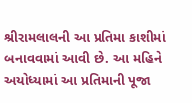શ્રીરામલાલની આ પ્રતિમા કાશીમાં બનાવવામાં આવી છે. આ મહિને અયોધ્યામાં આ પ્રતિમાની પૂજા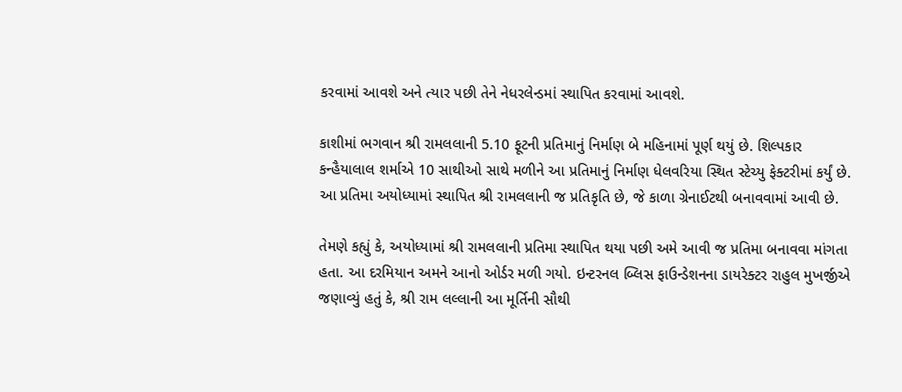કરવામાં આવશે અને ત્યાર પછી તેને નેધરલેન્ડમાં સ્થાપિત કરવામાં આવશે.

કાશીમાં ભગવાન શ્રી રામલલાની 5.10 ફૂટની પ્રતિમાનું નિર્માણ બે મહિનામાં પૂર્ણ થયું છે. શિલ્પકાર કન્હૈયાલાલ શર્માએ 10 સાથીઓ સાથે મળીને આ પ્રતિમાનું નિર્માણ ધેલવરિયા સ્થિત સ્ટેચ્યુ ફેક્ટરીમાં કર્યું છે. આ પ્રતિમા અયોધ્યામાં સ્થાપિત શ્રી રામલલાની જ પ્રતિકૃતિ છે, જે કાળા ગ્રેનાઈટથી બનાવવામાં આવી છે.

તેમણે કહ્યું કે, અયોધ્યામાં શ્રી રામલલાની પ્રતિમા સ્થાપિત થયા પછી અમે આવી જ પ્રતિમા બનાવવા માંગતા હતા. આ દરમિયાન અમને આનો ઓર્ડર મળી ગયો. ઇન્ટરનલ બ્લિસ ફાઉન્ડેશનના ડાયરેક્ટર રાહુલ મુખર્જીએ જણાવ્યું હતું કે, શ્રી રામ લલ્લાની આ મૂર્તિની સૌથી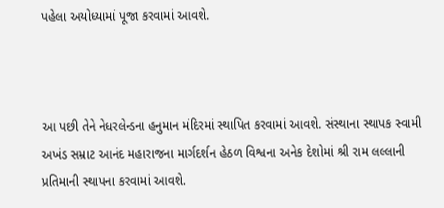પહેલા અયોધ્યામાં પૂજા કરવામાં આવશે.



આ પછી તેને નેધરલેન્ડના હનુમાન મંદિરમાં સ્થાપિત કરવામાં આવશે. સંસ્થાના સ્થાપક સ્વામી અખંડ સમ્રાટ આનંદ મહારાજના માર્ગદર્શન હેઠળ વિશ્વના અનેક દેશોમાં શ્રી રામ લલ્લાની પ્રતિમાની સ્થાપના કરવામાં આવશે.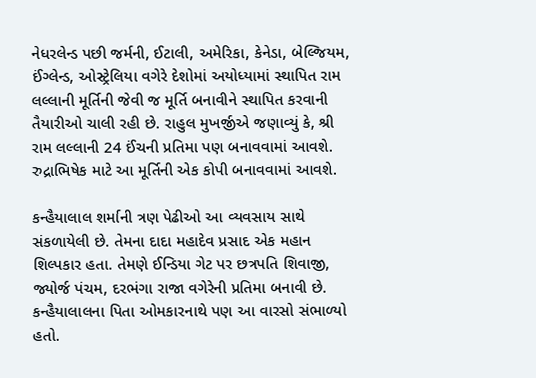નેધરલેન્ડ પછી જર્મની, ઈટાલી, અમેરિકા, કેનેડા, બેલ્જિયમ, ઈંગ્લેન્ડ, ઓસ્ટ્રેલિયા વગેરે દેશોમાં અયોધ્યામાં સ્થાપિત રામ લલ્લાની મૂર્તિની જેવી જ મૂર્તિ બનાવીને સ્થાપિત કરવાની તૈયારીઓ ચાલી રહી છે. રાહુલ મુખર્જીએ જણાવ્યું કે, શ્રી રામ લલ્લાની 24 ઈંચની પ્રતિમા પણ બનાવવામાં આવશે. રુદ્રાભિષેક માટે આ મૂર્તિની એક કોપી બનાવવામાં આવશે.

કન્હૈયાલાલ શર્માની ત્રણ પેઢીઓ આ વ્યવસાય સાથે સંકળાયેલી છે. તેમના દાદા મહાદેવ પ્રસાદ એક મહાન શિલ્પકાર હતા. તેમણે ઈન્ડિયા ગેટ પર છત્રપતિ શિવાજી, જ્યોર્જ પંચમ, દરભંગા રાજા વગેરેની પ્રતિમા બનાવી છે. કન્હૈયાલાલના પિતા ઓમકારનાથે પણ આ વારસો સંભાળ્યો હતો.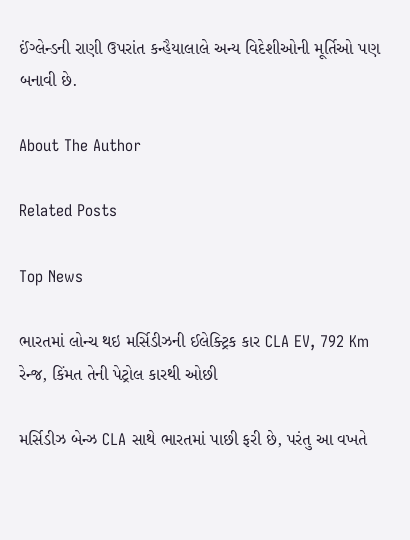ઈંગ્લેન્ડની રાણી ઉપરાંત કન્હૈયાલાલે અન્ય વિદેશીઓની મૂર્તિઓ પણ બનાવી છે.

About The Author

Related Posts

Top News

ભારતમાં લોન્ચ થઇ મર્સિડીઝની ઈલેક્ટ્રિક કાર CLA EV, 792 Km રેન્જ, કિંમત તેની પેટ્રોલ કારથી ઓછી

મર્સિડીઝ બેન્ઝ CLA સાથે ભારતમાં પાછી ફરી છે, પરંતુ આ વખતે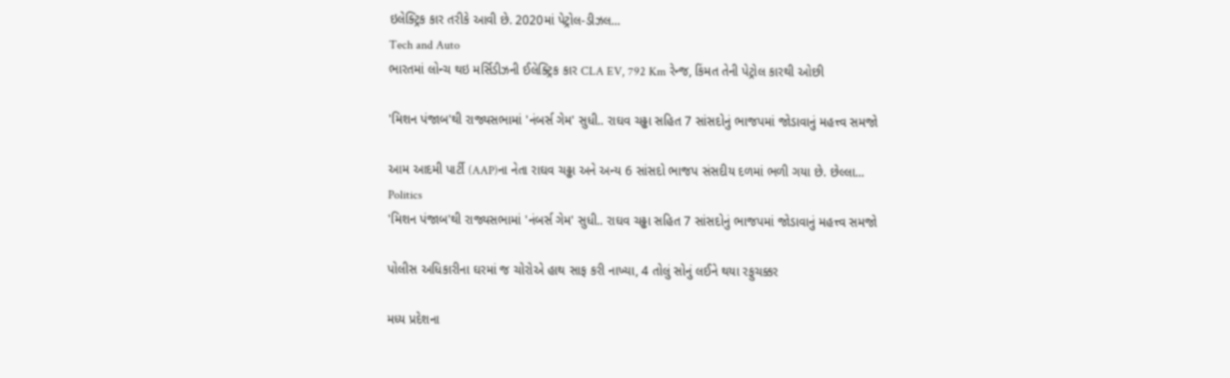ઇલેક્ટ્રિક કાર તરીકે આવી છે. 2020માં પેટ્રોલ-ડીઝલ...
Tech and Auto
ભારતમાં લોન્ચ થઇ મર્સિડીઝની ઈલેક્ટ્રિક કાર CLA EV, 792 Km રેન્જ, કિંમત તેની પેટ્રોલ કારથી ઓછી

'મિશન પંજાબ'થી રાજ્યસભામાં 'નંબર્સ ગેમ' સુધી.. રાઘવ ચઢ્ઢા સહિત 7 સાંસદોનું ભાજપમાં જોડાવાનું મહત્ત્વ સમજો

આમ આદમી પાર્ટી (AAP)ના નેતા રાઘવ ચઢ્ઢા અને અન્ય 6 સાંસદો ભાજપ સંસદીય દળમાં ભળી ગયા છે. છેલ્લા...
Politics
'મિશન પંજાબ'થી રાજ્યસભામાં 'નંબર્સ ગેમ' સુધી.. રાઘવ ચઢ્ઢા સહિત 7 સાંસદોનું ભાજપમાં જોડાવાનું મહત્ત્વ સમજો

પોલીસ અધિકારીના ઘરમાં જ ચોરોએ હાથ સાફ કરી નાખ્યા, 4 તોલું સોનું લઈને થયા રફુચક્કર

મધ્ય પ્રદેશના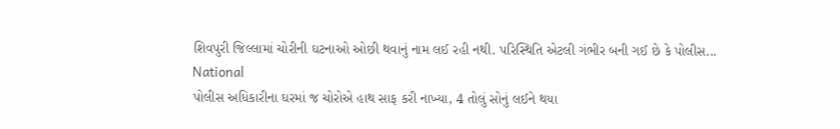શિવપુરી જિલ્લામાં ચોરીની ઘટનાઓ ઓછી થવાનું નામ લઈ રહી નથી. પરિસ્થિતિ એટલી ગંભીર બની ગઈ છે કે પોલીસ...
National
પોલીસ અધિકારીના ઘરમાં જ ચોરોએ હાથ સાફ કરી નાખ્યા, 4 તોલું સોનું લઈને થયા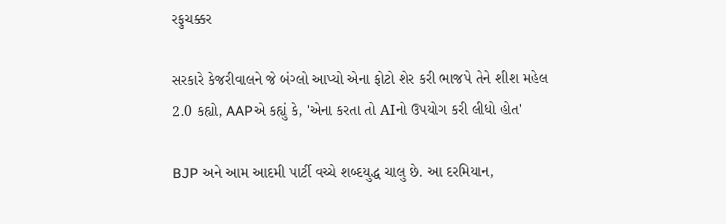રફુચક્કર

સરકારે કેજરીવાલને જે બંગ્લો આપ્યો એના ફોટો શેર કરી ભાજપે તેને શીશ મહેલ 2.0 કહ્યો, AAPએ કહ્યું કે, 'એના કરતા તો AIનો ઉપયોગ કરી લીધો હોત'

BJP અને આમ આદમી પાર્ટી વચ્ચે શબ્દયુદ્ધ ચાલુ છે. આ દરમિયાન,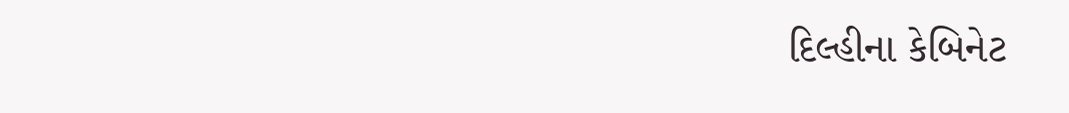દિલ્હીના કેબિનેટ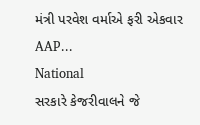મંત્રી પરવેશ વર્માએ ફરી એકવાર AAP...
National
સરકારે કેજરીવાલને જે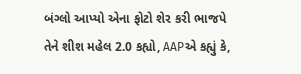બંગ્લો આપ્યો એના ફોટો શેર કરી ભાજપે તેને શીશ મહેલ 2.0 કહ્યો, AAPએ કહ્યું કે,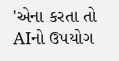'એના કરતા તો AIનો ઉપયોગ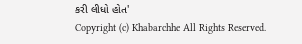કરી લીધો હોત'
Copyright (c) Khabarchhe All Rights Reserved.